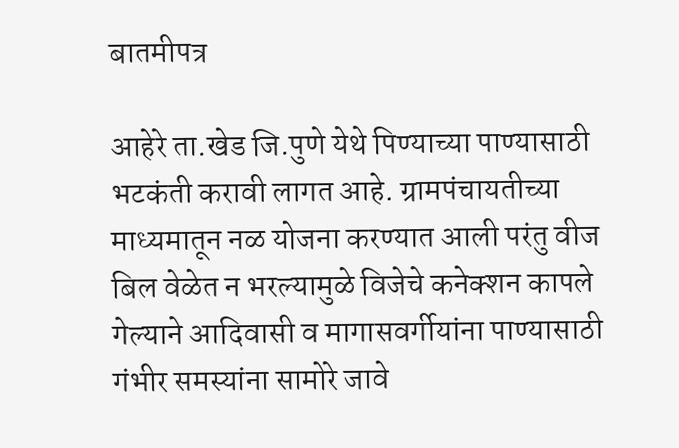बातमीपत्र

आहेरे ता.खेड जि.पुणे येथे पिण्याच्या पाण्यासाठी भटकंती करावी लागत आहे. ग्रामपंचायतीच्या माध्यमातून नळ योजना करण्यात आली परंतु वीज बिल वेळेत न भरल्यामुळे विजेचे कनेक्शन कापले गेल्याने आदिवासी व मागासवर्गीयांना पाण्यासाठी गंभीर समस्यांना सामोरे जावे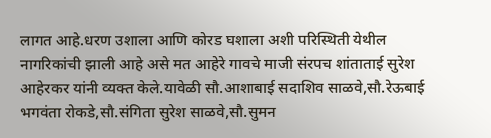लागत आहे.धरण उशाला आणि कोरड घशाला अशी परिस्थिती येथील नागरिकांची झाली आहे असे मत आहेरे गावचे माजी संरपच शांताताई सुरेश आहेरकर यांनी व्यक्त केले.यावेळी सौ.आशाबाई सदाशिव साळवे,सौ.रेऊबाई भगवंता रोकडे,सौ.संगिता सुरेश साळवे,सौ.सुमन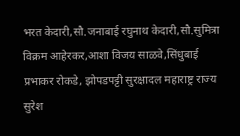भरत केदारी,सौ.जनाबाई रघुनाथ केदारी,सौ.सुमित्रा विक्रम आहेरकर,आशा विजय साळवे,सिंधुबाई प्रभाकर रोकडे, झोपडपट्टी सुरक्षादल महाराष्ट्र राज्य सुरेश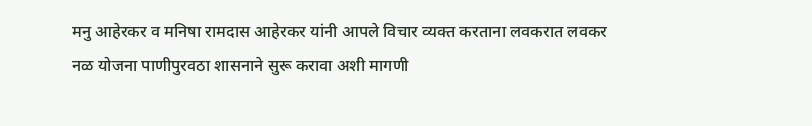मनु आहेरकर व मनिषा रामदास आहेरकर यांनी आपले विचार व्यक्त करताना लवकरात लवकर नळ योजना पाणीपुरवठा शासनाने सुरू करावा अशी मागणी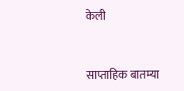केली


साप्ताहिक बातम्या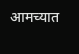आमच्यात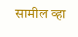सामील व्हा